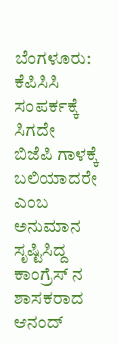ಬೆಂಗಳೂರು: ಕೆಪಿಸಿಸಿ ಸಂಪರ್ಕಕ್ಕೆ ಸಿಗದೇ ಬಿಜೆಪಿ ಗಾಳಕ್ಕೆ ಬಲಿಯಾದರೇ ಎಂಬ ಅನುಮಾನ ಸೃಷ್ಟಿಸಿದ್ದ ಕಾಂಗ್ರೆಸ್ ನ ಶಾಸಕರಾದ ಆನಂದ್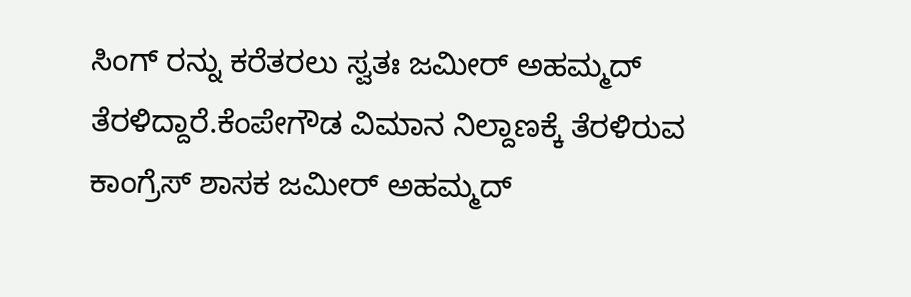ಸಿಂಗ್ ರನ್ನು ಕರೆತರಲು ಸ್ವತಃ ಜಮೀರ್ ಅಹಮ್ಮದ್ ತೆರಳಿದ್ದಾರೆ.ಕೆಂಪೇಗೌಡ ವಿಮಾನ ನಿಲ್ದಾಣಕ್ಕೆ ತೆರಳಿರುವ ಕಾಂಗ್ರೆಸ್ ಶಾಸಕ ಜಮೀರ್ ಅಹಮ್ಮದ್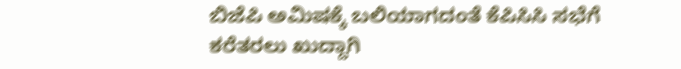ಬಿಜೆಪಿ ಅಮಿಷಕ್ಕೆ ಬಲಿಯಾಗದಂತೆ ಕೆಪಿಸಿಸಿ ಸಭೆಗೆ ಕರೆತರಲು ಖುದ್ದಾಗಿ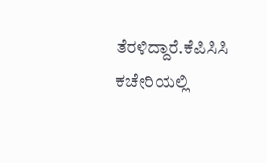ತೆರಳಿದ್ದಾರೆ.ಕೆಪಿಸಿಸಿ ಕಚೇರಿಯಲ್ಲಿ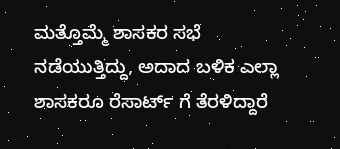ಮತ್ತೊಮ್ಮೆ ಶಾಸಕರ ಸಭೆ ನಡೆಯುತ್ತಿದ್ದು, ಅದಾದ ಬಳಿಕ ಎಲ್ಲಾ ಶಾಸಕರೂ ರೆಸಾರ್ಟ್ ಗೆ ತೆರಳಿದ್ದಾರೆ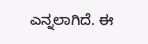ಎನ್ನಲಾಗಿದೆ. ಈ